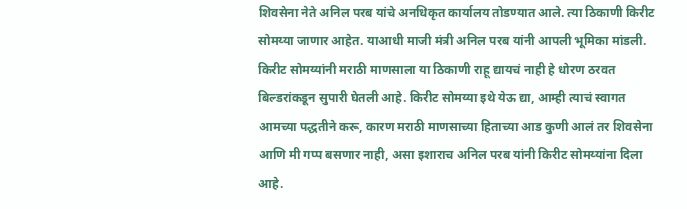शिवसेना नेते अनिल परब यांचे अनधिकृत कार्यालय तोडण्यात आले. त्या ठिकाणी किरीट सोमय्या जाणार आहेत. याआधी माजी मंत्री अनिल परब यांनी आपली भूमिका मांडली. किरीट सोमय्यांनी मराठी माणसाला या ठिकाणी राहू द्यायचं नाही हे धोरण ठरवत बिल्डरांकडून सुपारी घेतली आहे. किरीट सोमय्या इथे येऊ द्या, आम्ही त्याचं स्वागत आमच्या पद्धतीने करू, कारण मराठी माणसाच्या हिताच्या आड कुणी आलं तर शिवसेना आणि मी गप्प बसणार नाही, असा इशाराच अनिल परब यांनी किरीट सोमय्यांना दिला आहे.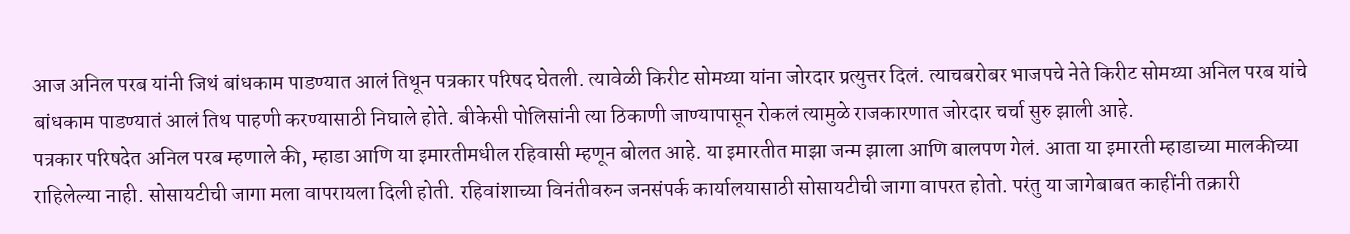आज अनिल परब यांनी जिथं बांधकाम पाडण्यात आलं तिथून पत्रकार परिषद घेतली. त्यावेळी किरीट सोमय्या यांना जोरदार प्रत्युत्तर दिलं. त्याचबरोबर भाजपचे नेते किरीट सोमय्या अनिल परब यांचे बांधकाम पाडण्यातं आलं तिथ पाहणी करण्यासाठी निघाले होते. बीकेसी पोलिसांनी त्या ठिकाणी जाण्यापासून रोकलं त्यामुळे राजकारणात जोरदार चर्चा सुरु झाली आहे.
पत्रकार परिषदेत अनिल परब म्हणाले की, म्हाडा आणि या इमारतीमधील रहिवासी म्हणून बोलत आहे. या इमारतीत माझा जन्म झाला आणि बालपण गेलं. आता या इमारती म्हाडाच्या मालकीच्या राहिलेल्या नाही. सोसायटीची जागा मला वापरायला दिली होती. रहिवांशाच्या विनंतीवरुन जनसंपर्क कार्यालयासाठी सोसायटीची जागा वापरत होतो. परंतु या जागेबाबत काहींनी तक्रारी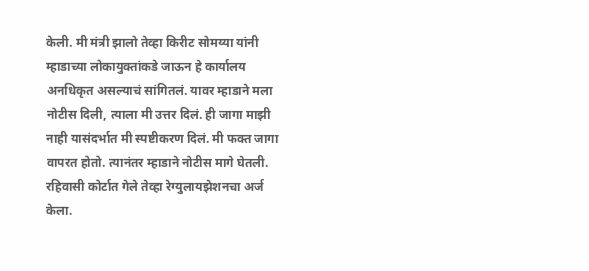केली. मी मंत्री झालो तेव्हा किरीट सोमय्या यांनी म्हाडाच्या लोकायुक्तांकडे जाऊन हे कार्यालय अनधिकृत असल्याचं सांगितलं. यावर म्हाडाने मला नोटीस दिली, त्याला मी उत्तर दिलं. ही जागा माझी नाही यासंदर्भात मी स्पष्टीकरण दिलं. मी फक्त जागा वापरत होतो. त्यानंतर म्हाडाने नोटीस मागे घेतली. रहिवासी कोर्टात गेले तेव्हा रेग्युलायझेशनचा अर्ज केला.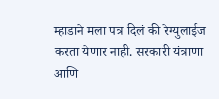म्हाडाने मला पत्र दिलं की रेग्युलाईज करता येणार नाही. सरकारी यंत्राणा आणि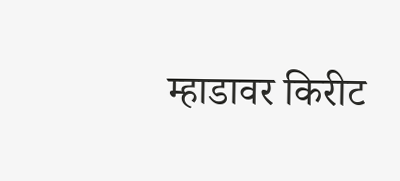म्हाडावर किरीट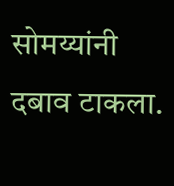सोमय्यांनी दबाव टाकला.